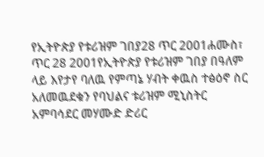የኢትዮጵያ የቱሪዝም ገበያ28 ጥር 2001ሐሙስ፣ ጥር 28 2001የኢትዮጵያ የቱሪዝም ገበያ በዓለም ላይ እየታየ ባለዉ የምጣኔ ሃብት ቀዉስ ተፅዕኖ ስር አለመዉደቁን የባህልና ቱሪዝም ሚኒስትር አምባሳደር መሃሙድ ድሪር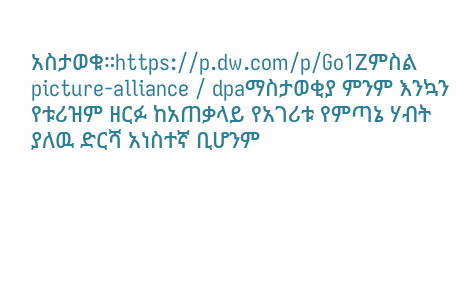አስታወቁ።https://p.dw.com/p/Go1Zምስል picture-alliance / dpaማስታወቂያ ምንም እንኳን የቱሪዝም ዘርፉ ከአጠቃላይ የአገሪቱ የምጣኔ ሃብት ያለዉ ድርሻ አነስተኛ ቢሆንም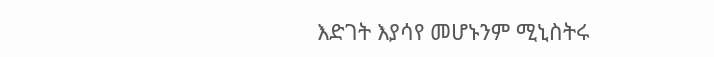እድገት እያሳየ መሆኑንም ሚኒስትሩ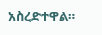አስረድተዋል።